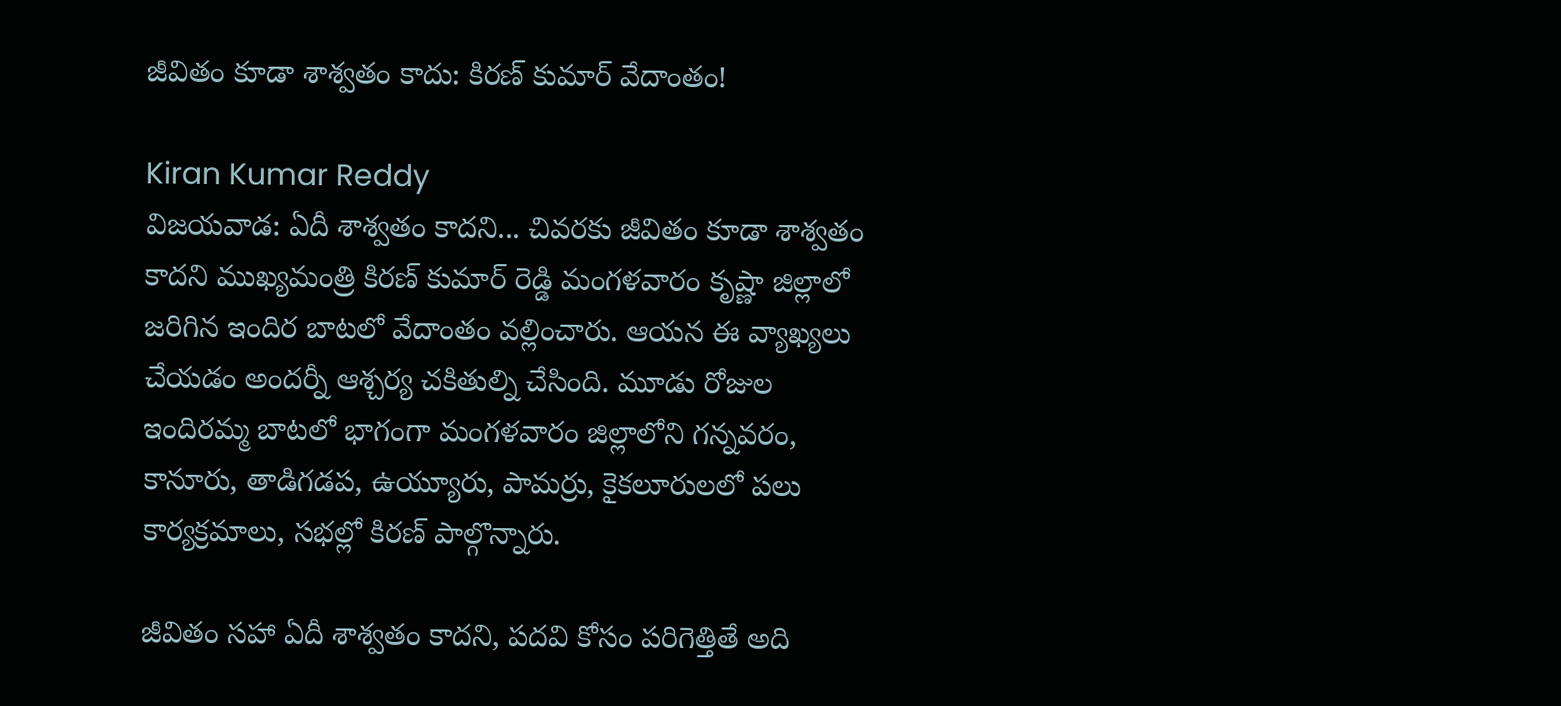జీవితం కూడా శాశ్వతం కాదు: కిరణ్ కుమార్ వేదాంతం!

Kiran Kumar Reddy
విజయవాడ: ఏదీ శాశ్వతం కాదని... చివరకు జీవితం కూడా శాశ్వతం కాదని ముఖ్యమంత్రి కిరణ్ కుమార్ రెడ్డి మంగళవారం కృష్ణా జిల్లాలో జరిగిన ఇందిర బాటలో వేదాంతం వల్లించారు. ఆయన ఈ వ్యాఖ్యలు చేయడం అందర్నీ ఆశ్చర్య చకితుల్ని చేసింది. మూడు రోజుల ఇందిరమ్మ బాటలో భాగంగా మంగళవారం జిల్లాలోని గన్నవరం, కానూరు, తాడిగడప, ఉయ్యూరు, పామర్రు, కైకలూరులలో పలు కార్యక్రమాలు, సభల్లో కిరణ్ పాల్గొన్నారు.

జీవితం సహా ఏదీ శాశ్వతం కాదని, పదవి కోసం పరిగెత్తితే అది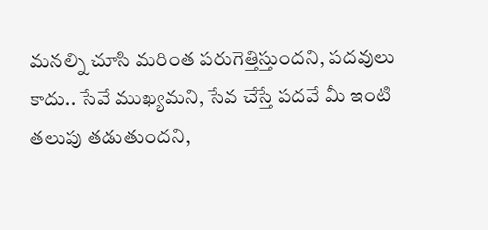మనల్ని చూసి మరింత పరుగెత్తిస్తుందని, పదవులు కాదు.. సేవే ముఖ్యమని, సేవ చేస్తే పదవే మీ ఇంటి తలుపు తడుతుందని,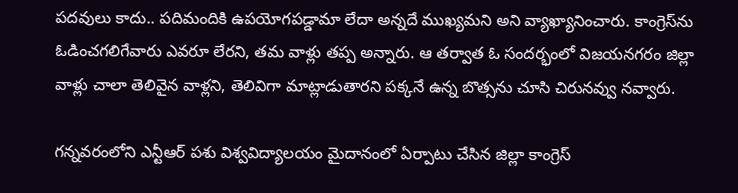పదవులు కాదు.. పదిమందికి ఉపయోగపడ్డామా లేదా అన్నదే ముఖ్యమని అని వ్యాఖ్యానించారు. కాంగ్రెస్‌ను ఓడించగలిగేవారు ఎవరూ లేరని, తమ వాళ్లు తప్ప అన్నారు. ఆ తర్వాత ఓ సందర్భంలో విజయనగరం జిల్లా వాళ్లు చాలా తెలివైన వాళ్లని, తెలివిగా మాట్లాడుతారని పక్కనే ఉన్న బొత్సను చూసి చిరునవ్వు నవ్వారు.

గన్నవరంలోని ఎన్టీఆర్ పశు విశ్వవిద్యాలయం మైదానంలో ఏర్పాటు చేసిన జిల్లా కాంగ్రెస్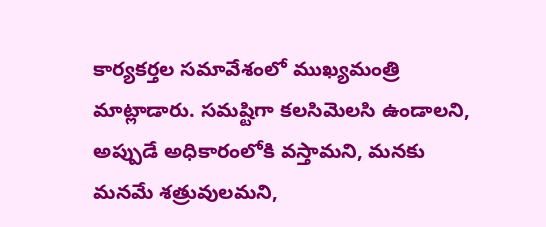కార్యకర్తల సమావేశంలో ముఖ్యమంత్రి మాట్లాడారు. సమష్టిగా కలసిమెలసి ఉండాలని, అప్పుడే అధికారంలోకి వస్తామని, మనకు మనమే శత్రువులమని,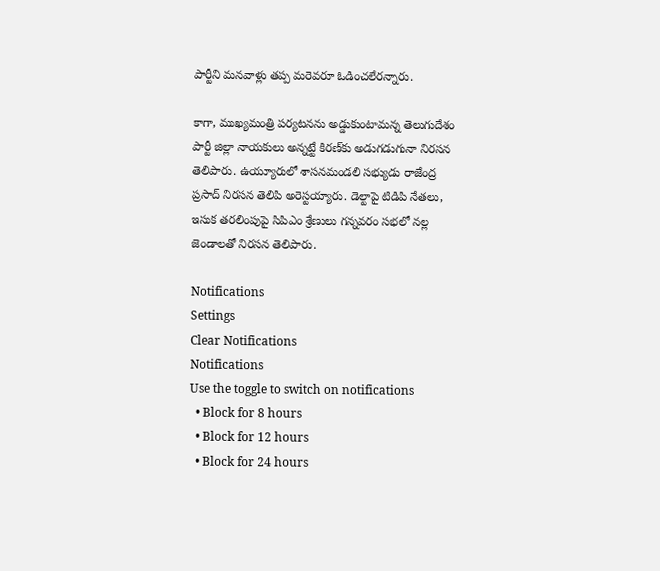పార్టీని మనవాళ్లు తప్ప మరెవరూ ఓడించలేరన్నారు.

కాగా, ముఖ్యమంత్రి పర్యటనను అడ్డుకుంటామన్న తెలుగుదేశం పార్టీ జిల్లా నాయకులు అన్నట్టే కిరణ్‌కు అడుగడుగునా నిరసన తెలిపారు. ఉయ్యూరులో శాసనమండలి సభ్యుడు రాజేంద్ర ప్రసాద్ నిరసన తెలిపి అరెస్టయ్యారు. డెల్టాపై టిడిపి నేతలు, ఇసుక తరలింపుపై సిపిఎం శ్రేణులు గన్నవరం సభలో నల్ల జెండాలతో నిరసన తెలిపారు.

Notifications
Settings
Clear Notifications
Notifications
Use the toggle to switch on notifications
  • Block for 8 hours
  • Block for 12 hours
  • Block for 24 hours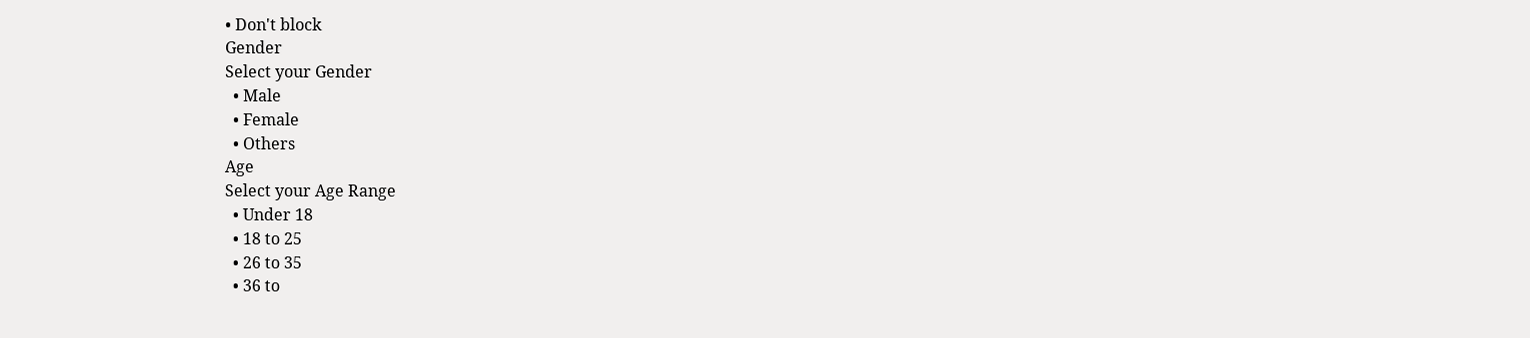• Don't block
Gender
Select your Gender
  • Male
  • Female
  • Others
Age
Select your Age Range
  • Under 18
  • 18 to 25
  • 26 to 35
  • 36 to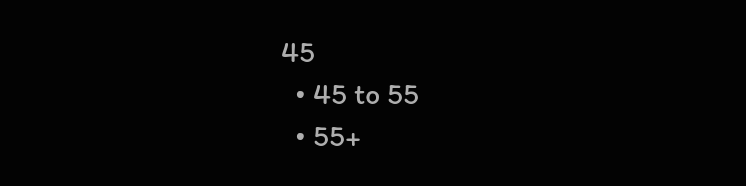45
  • 45 to 55
  • 55+